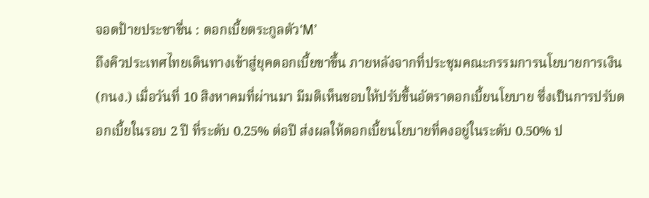จอดป้ายประชาชื่น : ดอกเบี้ยตระกูลตัว‘M’
ถึงคิวประเทศไทยเดินทางเข้าสู่ยุคดอกเบี้ยขาขึ้น ภายหลังจากที่ประชุมคณะกรรมการนโยบายการเงิน (กนง.) เมื่อวันที่ 10 สิงหาคมที่ผ่านมา มีมติเห็นชอบให้ปรับขึ้นอัตราดอกเบี้ยนโยบาย ซึ่งเป็นการปรับดอกเบี้ยในรอบ 2 ปี ที่ระดับ 0.25% ต่อปี ส่งผลให้ดอกเบี้ยนโยบายที่คงอยู่ในระดับ 0.50% ป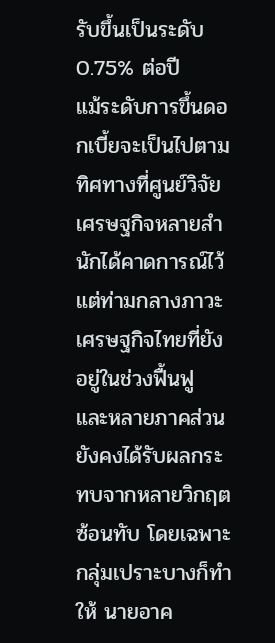รับขึ้นเป็นระดับ 0.75% ต่อปี
แม้ระดับการขึ้นดอกเบี้ยจะเป็นไปตามทิศทางที่ศูนย์วิจัยเศรษฐกิจหลายสำนักได้คาดการณ์ไว้ แต่ท่ามกลางภาวะเศรษฐกิจไทยที่ยังอยู่ในช่วงฟื้นฟู และหลายภาคส่วนยังคงได้รับผลกระทบจากหลายวิกฤตซ้อนทับ โดยเฉพาะกลุ่มเปราะบางก็ทำให้ นายอาค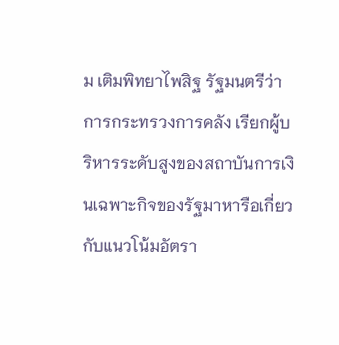ม เติมพิทยาไพสิฐ รัฐมนตรีว่าการกระทรวงการคลัง เรียกผู้บริหารระดับสูงของสถาบันการเงินเฉพาะกิจของรัฐมาหารือเกี่ยวกับแนวโน้มอัตรา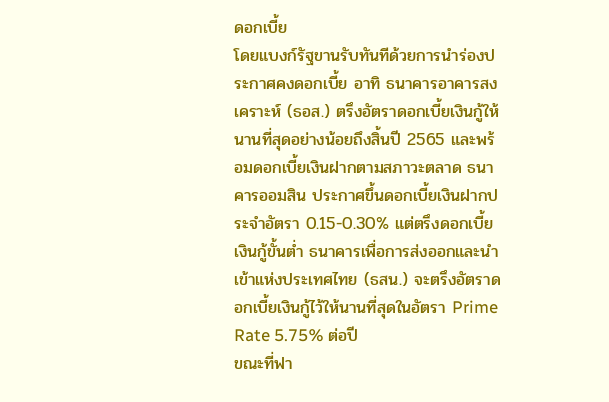ดอกเบี้ย
โดยแบงก์รัฐขานรับทันทีด้วยการนำร่องประกาศคงดอกเบี้ย อาทิ ธนาคารอาคารสงเคราะห์ (ธอส.) ตรึงอัตราดอกเบี้ยเงินกู้ให้นานที่สุดอย่างน้อยถึงสิ้นปี 2565 และพร้อมดอกเบี้ยเงินฝากตามสภาวะตลาด ธนาคารออมสิน ประกาศขึ้นดอกเบี้ยเงินฝากประจำอัตรา 0.15-0.30% แต่ตรึงดอกเบี้ยเงินกู้ขั้นต่ำ ธนาคารเพื่อการส่งออกและนำเข้าแห่งประเทศไทย (ธสน.) จะตรึงอัตราดอกเบี้ยเงินกู้ไว้ให้นานที่สุดในอัตรา Prime Rate 5.75% ต่อปี
ขณะที่ฟา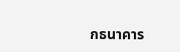กธนาคาร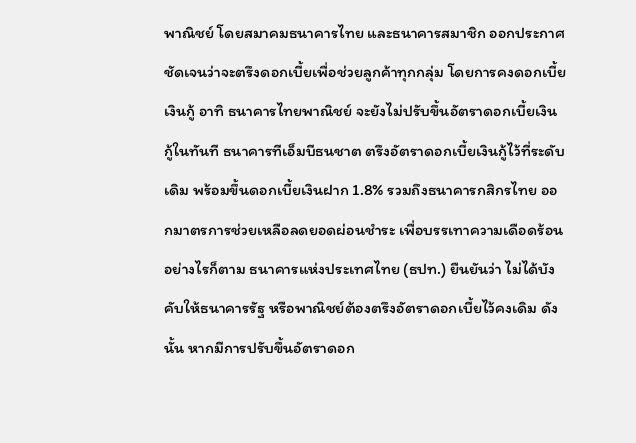พาณิชย์ โดยสมาคมธนาคารไทย และธนาคารสมาชิก ออกประกาศชัดเจนว่าจะตรึงดอกเบี้ยเพื่อช่วยลูกค้าทุกกลุ่ม โดยการคงดอกเบี้ยเงินกู้ อาทิ ธนาคารไทยพาณิชย์ จะยังไม่ปรับขึ้นอัตราดอกเบี้ยเงินกู้ในทันที ธนาคารทีเอ็มบีธนชาต ตรึงอัตราดอกเบี้ยเงินกู้ไว้ที่ระดับเดิม พร้อมขึ้นดอกเบี้ยเงินฝาก 1.8% รวมถึงธนาคารกสิกรไทย ออกมาตรการช่วยเหลือลดยอดผ่อนชำระ เพื่อบรรเทาความเดือดร้อน
อย่างไรก็ตาม ธนาคารแห่งประเทศไทย (ธปท.) ยืนยันว่า ไม่ได้บังคับให้ธนาคารรัฐ หรือพาณิชย์ต้องตรึงอัตราดอกเบี้ยไว้คงเดิม ดังนั้น หากมีการปรับขึ้นอัตราดอก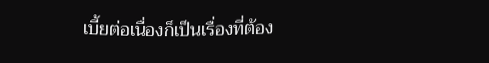เบี้ยต่อเนื่องก็เป็นเรื่องที่ต้อง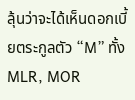ลุ้นว่าจะได้เห็นดอกเบี้ยตระกูลตัว “M” ทั้ง MLR, MOR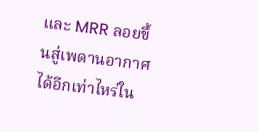และ MRR ลอยขึ้นสู่เพดานอากาศได้อีกเท่าไหร่ใน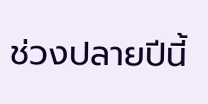ช่วงปลายปีนี้